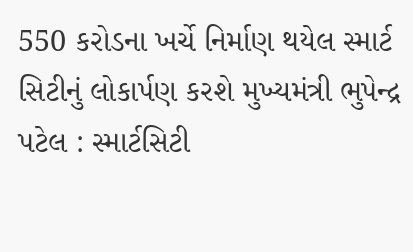550 કરોડના ખર્ચે નિર્માણ થયેલ સ્માર્ટ સિટીનું લોકાર્પણ કરશે મુખ્યમંત્રી ભુપેન્દ્ર પટેલ : સ્માર્ટસિટી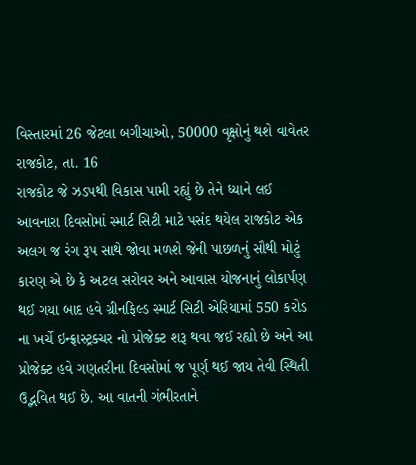વિસ્તારમાં 26 જેટલા બગીચાઓ, 50000 વૃક્ષોનું થશે વાવેતર
રાજકોટ, તા. 16
રાજકોટ જે ઝડપથી વિકાસ પામી રહ્યું છે તેને ધ્યાને લઈ આવનારા દિવસોમાં સ્માર્ટ સિટી માટે પસંદ થયેલ રાજકોટ એક અલગ જ રંગ રૂપ સાથે જોવા મળશે જેની પાછળનું સૌથી મોટું કારણ એ છે કે અટલ સરોવર અને આવાસ યોજનાનું લોકાર્પણ થઈ ગયા બાદ હવે ગ્રીનફિલ્ડ સ્માર્ટ સિટી એરિયામાં 550 કરોડ ના ખર્ચે ઇન્ફ્રાસ્ટ્રક્ચર નો પ્રોજેક્ટ શરૂ થવા જઈ રહ્યો છે અને આ પ્રોજેક્ટ હવે ગણતરીના દિવસોમાં જ પૂર્ણ થઈ જાય તેવી સ્થિતી ઉદ્ભવિત થઈ છે. આ વાતની ગંભીરતાને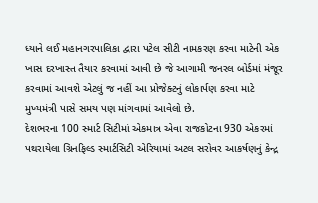ધ્યાને લઈ મહાનગરપાલિકા દ્વારા પટેલ સીટી નામકરણ કરવા માટેની એક ખાસ દરખાસ્ત તૈયાર કરવામાં આવી છે જે આગામી જનરલ બોર્ડમાં મંજૂર કરવામાં આવશે એટલું જ નહીં આ પ્રોજેક્ટનું લોકાર્પણ કરવા માટે મુખ્યમંત્રી પાસે સમય પણ માંગવામાં આવેલો છે.
દેશભરના 100 સ્માર્ટ સિટીમાં એકમાત્ર એવા રાજકોટના 930 એકરમાં પથરાયેલા ગ્રિનફિલ્ડ સ્માર્ટસિટી એરિયામાં અટલ સરોવર આકર્ષણનું કેન્દ્ર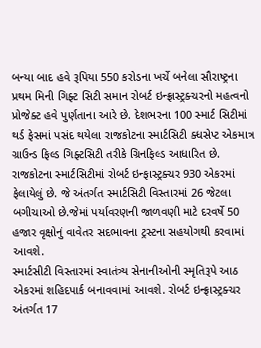બન્યા બાદ હવે રૂપિયા 550 કરોડના ખર્ચે બનેલા સૌરાષ્ટ્રના પ્રથમ મિની ગિફ્ટ સિટી સમાન રોબર્ટ ઇન્ફ્રાસ્ટ્રક્ચરનો મહત્વનો પ્રોજેક્ટ હવે પુર્ણતાના આરે છે. દેશભરના 100 સ્માર્ટ સિટીમાં થર્ડ ફેસમાં પસંદ થયેલા રાજકોટના સ્માર્ટસિટી ક્ધસેપ્ટ એકમાત્ર ગ્રાઉન્ડ ફિલ્ડ ગિફ્ટસિટી તરીકે ગ્રિનફિલ્ડ આધારિત છે. રાજકોટના સ્માર્ટસિટીમાં રોબર્ટ ઇન્ફાસ્ટ્રક્ચર 930 એકરમાં ફેલાયેલું છે. જે અંતર્ગત સ્માર્ટસિટી વિસ્તારમાં 26 જેટલા બગીચાઓ છે.જેમાં પર્યાવરણની જાળવણી માટે દરવર્ષે 50 હજાર વૃક્ષોનું વાવેતર સદભાવના ટ્રસ્ટના સહયોગથી કરવામાં આવશે.
સ્માર્ટસીટી વિસ્તારમાં સ્વાતંત્ર્ય સેનાનીઓની સ્મૃતિરૂપે આઠ એકરમાં શહિદપાર્ક બનાવવામાં આવશે. રોબર્ટ ઇન્ફ્રાસ્ટ્રક્ચર અંતર્ગત 17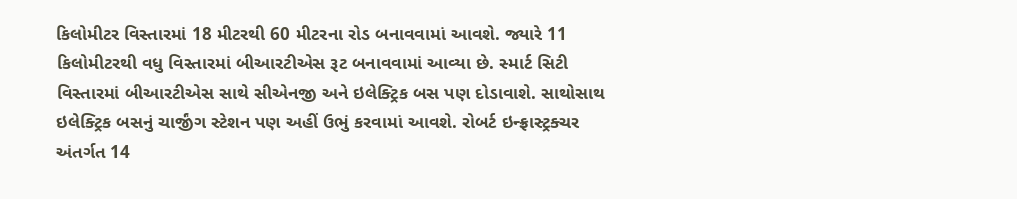કિલોમીટર વિસ્તારમાં 18 મીટરથી 60 મીટરના રોડ બનાવવામાં આવશે. જ્યારે 11 કિલોમીટરથી વધુ વિસ્તારમાં બીઆરટીએસ રૂટ બનાવવામાં આવ્યા છે. સ્માર્ટ સિટી વિસ્તારમાં બીઆરટીએસ સાથે સીએનજી અને ઇલેક્ટ્રિક બસ પણ દોડાવાશે. સાથોસાથ ઇલેક્ટ્રિક બસનું ચાર્જીંગ સ્ટેશન પણ અહીં ઉભું કરવામાં આવશે. રોબર્ટ ઇન્ફ્રાસ્ટ્રક્ચર અંતર્ગત 14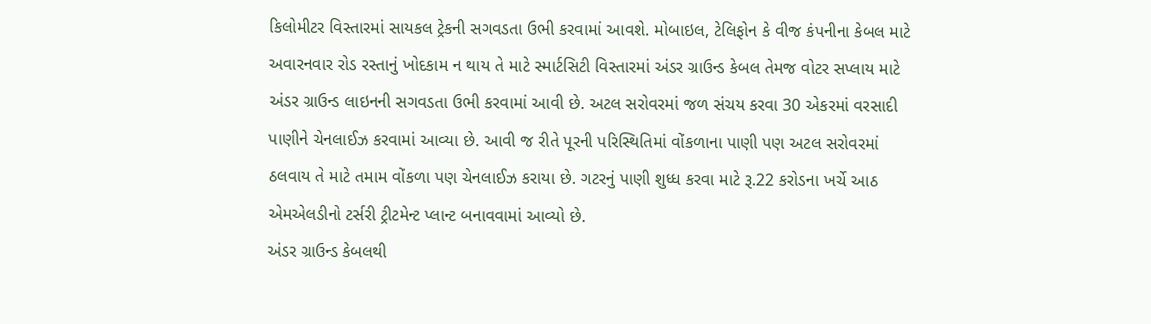કિલોમીટર વિસ્તારમાં સાયકલ ટ્રેકની સગવડતા ઉભી કરવામાં આવશે. મોબાઇલ, ટેલિફોન કે વીજ કંપનીના કેબલ માટે અવારનવાર રોડ રસ્તાનું ખોદકામ ન થાય તે માટે સ્માર્ટસિટી વિસ્તારમાં અંડર ગ્રાઉન્ડ કેબલ તેમજ વોટર સપ્લાય માટે અંડર ગ્રાઉન્ડ લાઇનની સગવડતા ઉભી કરવામાં આવી છે. અટલ સરોવરમાં જળ સંચય કરવા 30 એકરમાં વરસાદી પાણીને ચેનલાઈઝ કરવામાં આવ્યા છે. આવી જ રીતે પૂરની પરિસ્થિતિમાં વોંકળાના પાણી પણ અટલ સરોવરમાં ઠલવાય તે માટે તમામ વોંકળા પણ ચેનલાઈઝ કરાયા છે. ગટરનું પાણી શુધ્ધ કરવા માટે રૂ.22 કરોડના ખર્ચે આઠ એમએલડીનો ટર્સરી ટ્રીટમેન્ટ પ્લાન્ટ બનાવવામાં આવ્યો છે.
અંડર ગ્રાઉન્ડ કેબલથી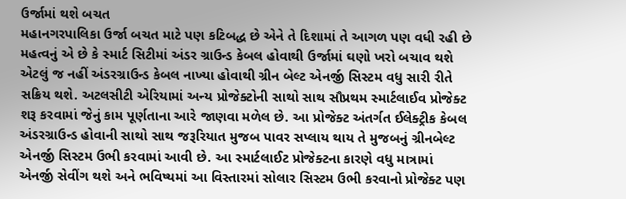ઉર્જામાં થશે બચત
મહાનગરપાલિકા ઉર્જા બચત માટે પણ કટિબદ્ધ છે એને તે દિશામાં તે આગળ પણ વધી રહી છે મહત્વનું એ છે કે સ્માર્ટ સિટીમાં અંડર ગ્રાઉન્ડ કેબલ હોવાથી ઉર્જામાં ઘણો ખરો બચાવ થશે એટલું જ નહીં અંડરગ્રાઉન્ડ કેબલ નાખ્યા હોવાથી ગ્રીન બેલ્ટ એનર્જી સિસ્ટમ વધુ સારી રીતે સક્રિય થશે. અટલસીટી એરિયામાં અન્ય પ્રોજેક્ટોની સાથો સાથ સૌપ્રથમ સ્માર્ટલાઈવ પ્રોજેક્ટ શરૂ કરવામાં જેનું કામ પૂર્ણતાના આરે જાણવા મળેલ છે. આ પ્રોજેક્ટ અંતર્ગત ઈલેક્ટ્રીક કેબલ અંડરગ્રાઉન્ડ હોવાની સાથો સાથ જરૂરિયાત મુજબ પાવર સપ્લાય થાય તે મુજબનું ગ્રીનબેલ્ટ એનર્જી સિસ્ટમ ઉભી કરવામાં આવી છે. આ સ્માર્ટલાઈટ પ્રોજેક્ટના કારણે વધુ માત્રામાં એનર્જી સેવીંગ થશે અને ભવિષ્યમાં આ વિસ્તારમાં સોલાર સિસ્ટમ ઉભી કરવાનો પ્રોજેક્ટ પણ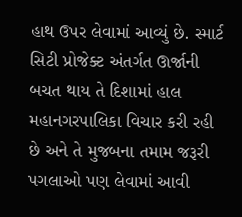હાથ ઉપર લેવામાં આવ્યું છે. સ્માર્ટ સિટી પ્રોજેક્ટ અંતર્ગત ઊર્જાની બચત થાય તે દિશામાં હાલ મહાનગરપાલિકા વિચાર કરી રહી છે અને તે મુજબના તમામ જરૂરી પગલાઓ પણ લેવામાં આવી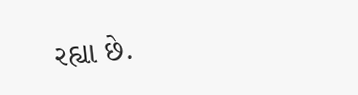રહ્યા છે.